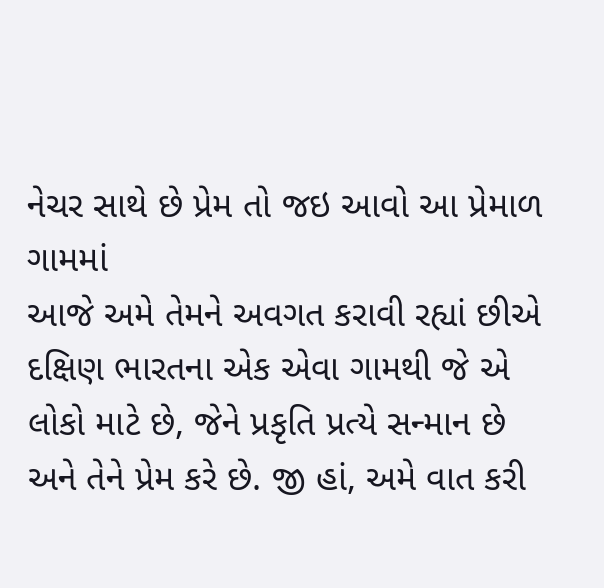નેચર સાથે છે પ્રેમ તો જઇ આવો આ પ્રેમાળ ગામમાં
આજે અમે તેમને અવગત કરાવી રહ્યાં છીએ દક્ષિણ ભારતના એક એવા ગામથી જે એ લોકો માટે છે, જેને પ્રકૃતિ પ્રત્યે સન્માન છે અને તેને પ્રેમ કરે છે. જી હાં, અમે વાત કરી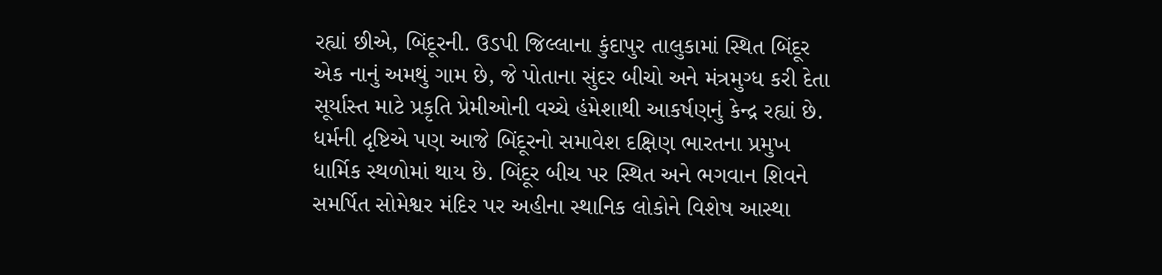રહ્યાં છીએ, બિંદૂરની. ઉડપી જિલ્લાના કુંદાપુર તાલુકામાં સ્થિત બિંદૂર એક નાનું અમથું ગામ છે, જે પોતાના સુંદર બીચો અને મંત્રમુગ્ધ કરી દેતા સૂર્યાસ્ત માટે પ્રકૃતિ પ્રેમીઓની વચ્ચે હંમેશાથી આકર્ષણનું કેન્દ્ર રહ્યાં છે. ધર્મની દૃષ્ટિએ પણ આજે બિંદૂરનો સમાવેશ દક્ષિણ ભારતના પ્રમુખ ધાર્મિક સ્થળોમાં થાય છે. બિંદૂર બીચ પર સ્થિત અને ભગવાન શિવને સમર્પિત સોમેશ્વર મંદિર પર અહીના સ્થાનિક લોકોને વિશેષ આસ્થા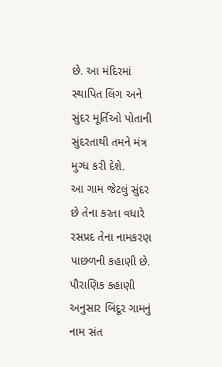છે. આ મંદિરમાં સ્થાપિત લિંગ અને સુંદર મૂર્તિઓ પોતાની સુંદરતાથી તમને મંત્ર મુગ્ધ કરી દેશે.
આ ગામ જેટલું સુંદર છે તેના કરતા વધારે રસપ્રદ તેના નામકરણ પાછળની કહાણી છે. પૌરાણિક કહાણી અનુસાર બિંદૂર ગામનું નામ સંત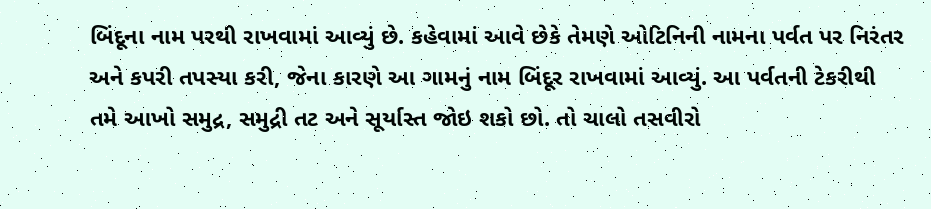બિંદૂના નામ પરથી રાખવામાં આવ્યું છે. કહેવામાં આવે છેકે તેમણે ઓટિનિની નામના પર્વત પર નિરંતર અને કપરી તપસ્યા કરી, જેના કારણે આ ગામનું નામ બિંદૂર રાખવામાં આવ્યું. આ પર્વતની ટેકરીથી તમે આખો સમુદ્ર, સમુદ્રી તટ અને સૂર્યાસ્ત જોઇ શકો છો. તો ચાલો તસવીરો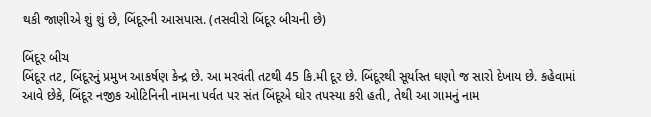થકી જાણીએ શું શું છે, બિંદૂરની આસપાસ. (તસવીરો બિંદૂર બીચની છે)

બિંદૂર બીચ
બિંદૂર તટ, બિંદૂરનું પ્રમુખ આકર્ષણ કેન્દ્ર છે. આ મરવંતી તટથી 45 કિ.મી દૂર છે. બિંદૂરથી સૂર્યાસ્ત ઘણો જ સારો દેખાય છે. કહેવામાં આવે છેકે, બિંદૂર નજીક ઓટિનિની નામના પર્વત પર સંત બિંદૂએ ઘોર તપસ્યા કરી હતી, તેથી આ ગામનું નામ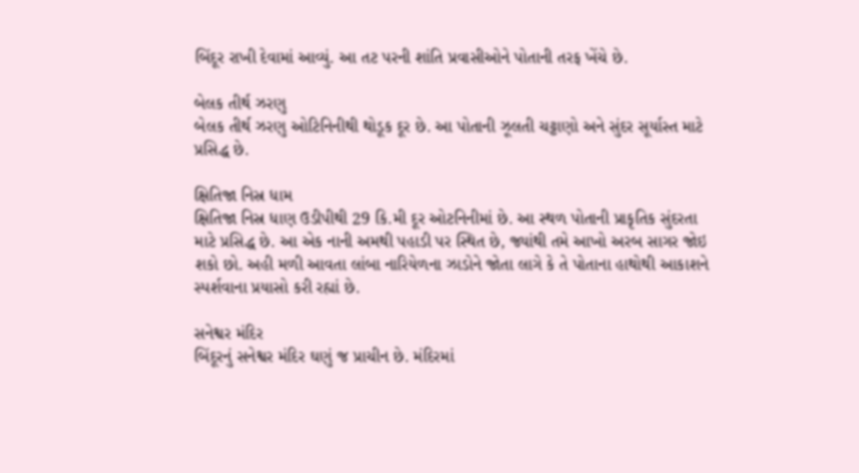બિંદૂર રાખી દેવામાં આવ્યું. આ તટ પરની શાંતિ પ્રવાસીઓને પોતાની તરફ ખેંચે છે.

બેલક તીર્થ ઝરણુ
બેલક તીર્થ ઝરણુ ઓટિનિનીથી થોડૂક દૂર છે. આ પોતાની ઝૂલતી ચટ્ટાણો અને સુંદર સૂર્યાસ્ત માટે પ્રસિદ્ધ છે.

ક્ષિતિજા નિસ્ર ધામ
ક્ષિતિજા નિસ્ર ધાણ ઉડીપીથી 29 કિ.મી દૂર ઓટનિનીમાં છે. આ સ્થળ પોતાની પ્રાકૃતિક સુંદરતા માટે પ્રસિદ્ધ છે. આ એક નાની અમથી પહાડી પર સ્થિત છે, જ્યાંથી તમે આખો અરબ સાગર જોઇ શકો છો. અહી મળી આવતા લાંબા નારિયેળના ઝાડોને જોતા લાગે કે તે પોતાના હાથોથી આકાશને સ્પર્શવાના પ્રયાસો કરી રહ્યાં છે.

સનેશ્વર મંદિર
બિંદૂરનું સનેશ્વર મંદિર ઘણું જ પ્રાચીન છે. મંદિરમાં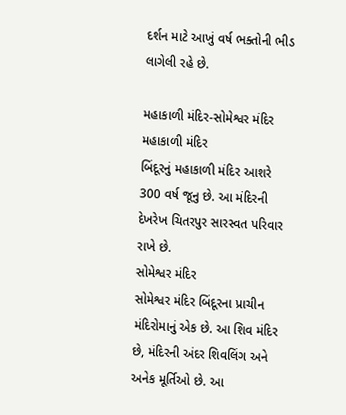દર્શન માટે આખું વર્ષ ભક્તોની ભીડ લાગેલી રહે છે.

મહાકાળી મંદિર-સોમેશ્વર મંદિર
મહાકાળી મંદિર
બિંદૂરનું મહાકાળી મંદિર આશરે 300 વર્ષ જૂનુ છે. આ મંદિરની દેખરેખ ચિતરપુર સારસ્વત પરિવાર રાખે છે.
સોમેશ્વર મંદિર
સોમેશ્વર મંદિર બિંદૂરના પ્રાચીન મંદિરોમાનું એક છે. આ શિવ મંદિર છે, મંદિરની અંદર શિવલિંગ અને અનેક મૂર્તિઓ છે. આ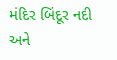મંદિર બિંદૂર નદી અને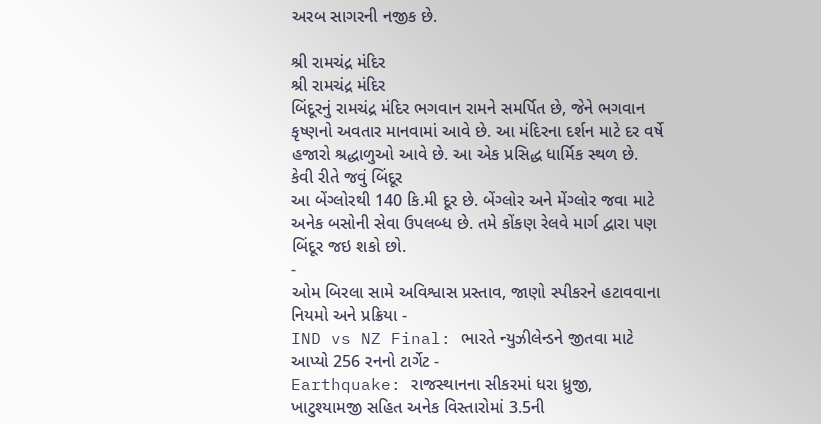અરબ સાગરની નજીક છે.

શ્રી રામચંદ્ર મંદિર
શ્રી રામચંદ્ર મંદિર
બિંદૂરનું રામચંદ્ર મંદિર ભગવાન રામને સમર્પિત છે, જેને ભગવાન કૃષ્ણનો અવતાર માનવામાં આવે છે. આ મંદિરના દર્શન માટે દર વર્ષે હજારો શ્રદ્ધાળુઓ આવે છે. આ એક પ્રસિદ્ધ ધાર્મિક સ્થળ છે.
કેવી રીતે જવું બિંદૂર
આ બેંગ્લોરથી 140 કિ.મી દૂર છે. બેંગ્લોર અને મેંગ્લોર જવા માટે અનેક બસોની સેવા ઉપલબ્ધ છે. તમે કોંકણ રેલવે માર્ગ દ્વારા પણ બિંદૂર જઇ શકો છો.
-
ઓમ બિરલા સામે અવિશ્વાસ પ્રસ્તાવ, જાણો સ્પીકરને હટાવવાના નિયમો અને પ્રક્રિયા -
IND vs NZ Final: ભારતે ન્યુઝીલેન્ડને જીતવા માટે આપ્યો 256 રનનો ટાર્ગેટ -
Earthquake: રાજસ્થાનના સીકરમાં ધરા ધ્રુજી, ખાટુશ્યામજી સહિત અનેક વિસ્તારોમાં 3.5ની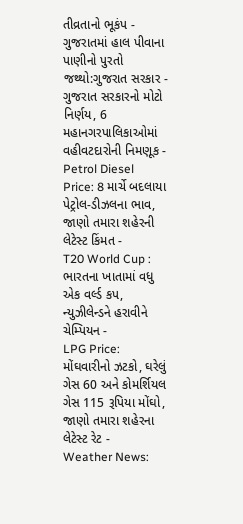તીવ્રતાનો ભૂકંપ -
ગુજરાતમાં હાલ પીવાના પાણીનો પુરતો જથ્થો:ગુજરાત સરકાર -
ગુજરાત સરકારનો મોટો નિર્ણય, 6 મહાનગરપાલિકાઓમાં વહીવટદારોની નિમણૂક -
Petrol Diesel Price: 8 માર્ચે બદલાયા પેટ્રોલ-ડીઝલના ભાવ, જાણો તમારા શહેરની લેટેસ્ટ કિંમત -
T20 World Cup : ભારતના ખાતામાં વધુ એક વર્લ્ડ કપ, ન્યુઝીલેન્ડને હરાવીને ચેમ્પિયન -
LPG Price: મોંઘવારીનો ઝટકો, ઘરેલું ગેસ 60 અને કોમર્શિયલ ગેસ 115 રૂપિયા મોંઘો, જાણો તમારા શહેરના લેટેસ્ટ રેટ -
Weather News: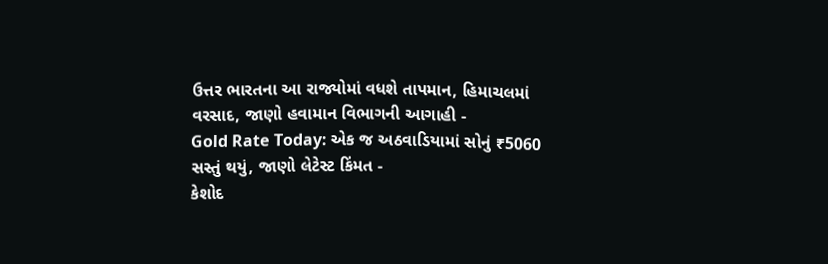ઉત્તર ભારતના આ રાજ્યોમાં વધશે તાપમાન, હિમાચલમાં વરસાદ, જાણો હવામાન વિભાગની આગાહી -
Gold Rate Today: એક જ અઠવાડિયામાં સોનું ₹5060 સસ્તું થયું, જાણો લેટેસ્ટ કિંમત -
કેશોદ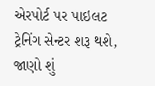એરપોર્ટ પર પાઇલટ ટ્રેનિંગ સેન્ટર શરૂ થશે, જાણો શું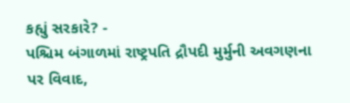કહ્યું સરકારે? -
પશ્ચિમ બંગાળમાં રાષ્ટ્રપતિ દ્રૌપદી મુર્મુની અવગણના પર વિવાદ,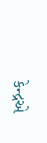કેન્દ્રએ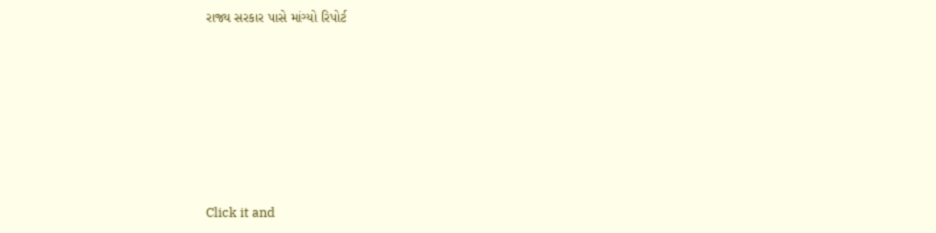રાજ્ય સરકાર પાસે માંગ્યો રિપોર્ટ









Click it and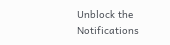Unblock the Notifications